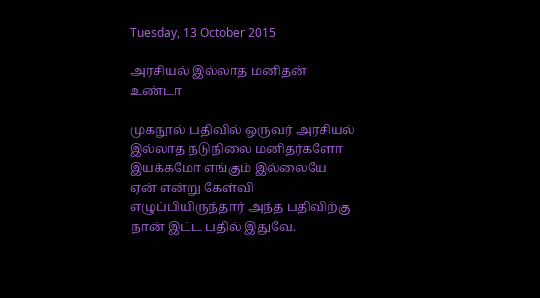Tuesday, 13 October 2015

அரசியல் இல்லாத மனிதன் உண்டா

முகநூல் பதிவில் ஒருவர் அரசியல் இல்லாத நடுநிலை மனிதர்களோ இயக்கமோ எங்கும் இல்லையே ஏன் என்று கேள்வி எழுப்பியிருந்தார் அந்த பதிவிற்கு நான் இட்ட பதில் இதுவே.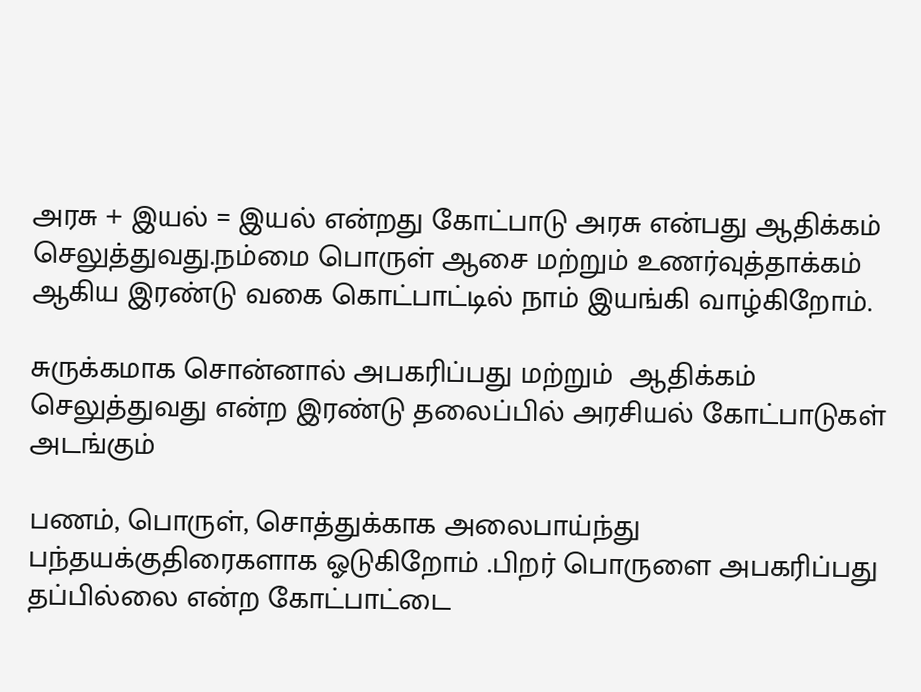அரசு + இயல் = இயல் என்றது கோட்பாடு அரசு என்பது ஆதிக்கம் செலுத்துவது.நம்மை பொருள் ஆசை மற்றும் உணர்வுத்தாக்கம் ஆகிய இரண்டு வகை கொட்பாட்டில் நாம் இயங்கி வாழ்கிறோம்.

சுருக்கமாக சொன்னால் அபகரிப்பது மற்றும்  ஆதிக்கம் செலுத்துவது என்ற இரண்டு தலைப்பில் அரசியல் கோட்பாடுகள் அடங்கும்

பணம், பொருள், சொத்துக்காக அலைபாய்ந்து பந்தயக்குதிரைகளாக ஓடுகிறோம் .பிறர் பொருளை அபகரிப்பது தப்பில்லை என்ற கோட்பாட்டை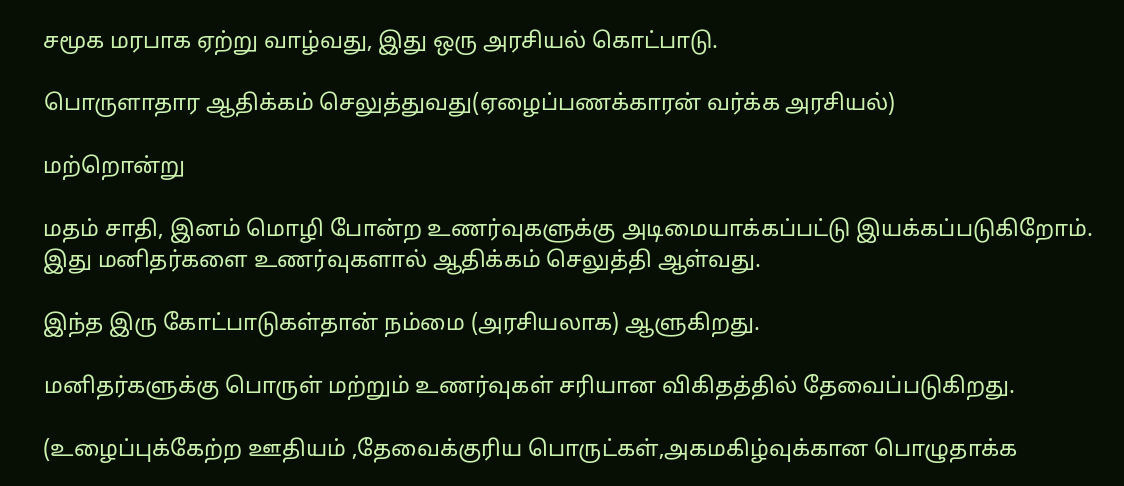சமூக மரபாக ஏற்று வாழ்வது, இது ஒரு அரசியல் கொட்பாடு.

பொருளாதார ஆதிக்கம் செலுத்துவது(ஏழைப்பணக்காரன் வர்க்க அரசியல்)

மற்றொன்று

மதம் சாதி, இனம் மொழி போன்ற உணர்வுகளுக்கு அடிமையாக்கப்பட்டு இயக்கப்படுகிறோம். இது மனிதர்களை உணர்வுகளால் ஆதிக்கம் செலுத்தி ஆள்வது.

இந்த இரு கோட்பாடுகள்தான் நம்மை (அரசியலாக) ஆளுகிறது.

மனிதர்களுக்கு பொருள் மற்றும் உணர்வுகள் சரியான விகிதத்தில் தேவைப்படுகிறது.

(உழைப்புக்கேற்ற ஊதியம் ,தேவைக்குரிய பொருட்கள்,அகமகிழ்வுக்கான பொழுதாக்க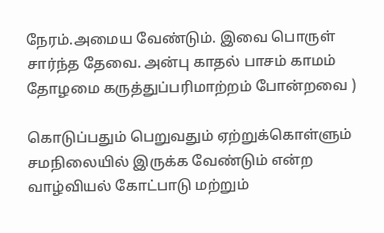நேரம்.அமைய வேண்டும். இவை பொருள் சார்ந்த தேவை. அன்பு காதல் பாசம் காமம் தோழமை கருத்துப்பரிமாற்றம் போன்றவை )

கொடுப்பதும் பெறுவதும் ஏற்றுக்கொள்ளும் சமநிலையில் இருக்க வேண்டும் என்ற வாழ்வியல் கோட்பாடு மற்றும்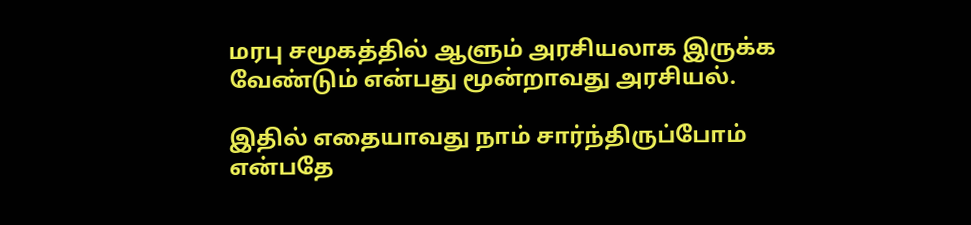மரபு சமூகத்தில் ஆளும் அரசியலாக இருக்க வேண்டும் என்பது மூன்றாவது அரசியல்.

இதில் எதையாவது நாம் சார்ந்திருப்போம் என்பதே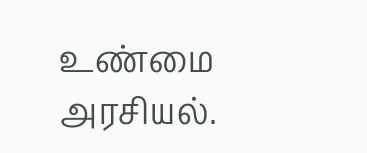உண்மை அரசியல்.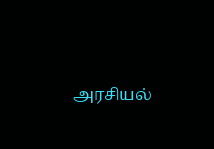அரசியல்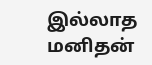இல்லாத மனிதன்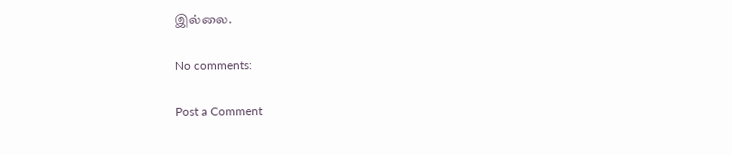இல்லை.

No comments:

Post a Comment